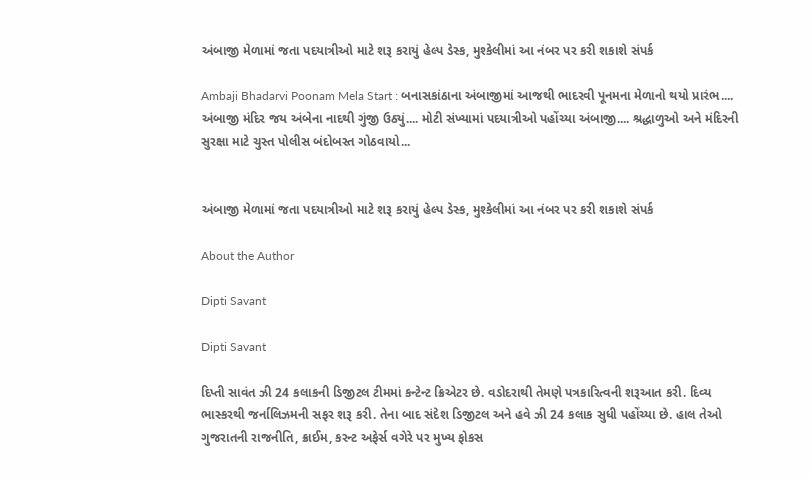અંબાજી મેળામાં જતા પદયાત્રીઓ માટે શરૂ કરાયું હેલ્પ ડેસ્ક, મુશ્કેલીમાં આ નંબર પર કરી શકાશે સંપર્ક

Ambaji Bhadarvi Poonam Mela Start : બનાસકાંઠાના અંબાજીમાં આજથી ભાદરવી પૂનમના મેળાનો થયો પ્રારંભ.... અંબાજી મંદિર જય અંબેના નાદથી ગુંજી ઉઠ્યું.... મોટી સંખ્યામાં પદયાત્રીઓ પહોંચ્યા અંબાજી.... શ્રદ્ધાળુઓ અને મંદિરની સુરક્ષા માટે ચુસ્ત પોલીસ બંદોબસ્ત ગોઠવાયો...


અંબાજી મેળામાં જતા પદયાત્રીઓ માટે શરૂ કરાયું હેલ્પ ડેસ્ક, મુશ્કેલીમાં આ નંબર પર કરી શકાશે સંપર્ક

About the Author

Dipti Savant

Dipti Savant

દિપ્તી સાવંત ઝી 24 કલાકની ડિજીટલ ટીમમાં કન્ટેન્ટ ક્રિએટર છે. વડોદરાથી તેમણે પત્રકારિત્વની શરૂઆત કરી. દિવ્ય ભાસ્કરથી જર્નાલિઝમની સફર શરૂ કરી. તેના બાદ સંદેશ ડિજીટલ અને હવે ઝી 24 કલાક સુધી પહોંચ્યા છે. હાલ તેઓ ગુજરાતની રાજનીતિ, ક્રાઈમ, કરન્ટ અફેર્સ વગેરે પર મુખ્ય ફોકસ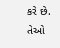કરે છે. તેઓ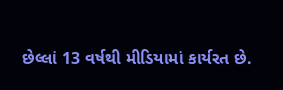છેલ્લાં 13 વર્ષથી મીડિયામાં કાર્યરત છે.